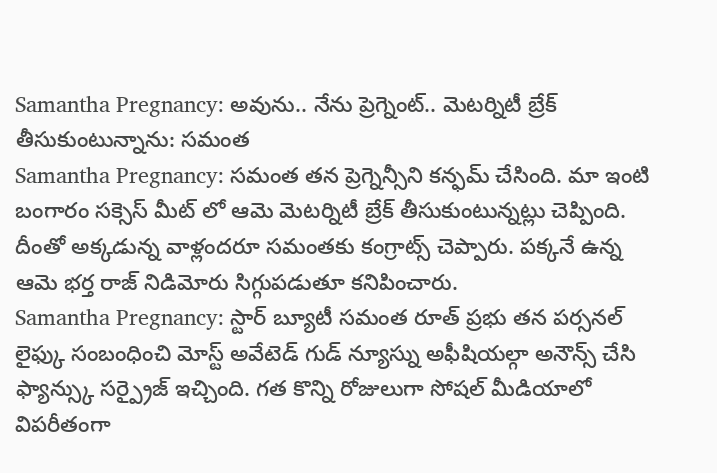Samantha Pregnancy: అవును.. నేను ప్రెగ్నెంట్.. మెటర్నిటీ బ్రేక్ తీసుకుంటున్నాను: సమంత
Samantha Pregnancy: సమంత తన ప్రెగ్నెన్సీని కన్ఫమ్ చేసింది. మా ఇంటి బంగారం సక్సెస్ మీట్ లో ఆమె మెటర్నిటీ బ్రేక్ తీసుకుంటున్నట్లు చెప్పింది. దీంతో అక్కడున్న వాళ్లందరూ సమంతకు కంగ్రాట్స్ చెప్పారు. పక్కనే ఉన్న ఆమె భర్త రాజ్ నిడిమోరు సిగ్గుపడుతూ కనిపించారు.
Samantha Pregnancy: స్టార్ బ్యూటీ సమంత రూత్ ప్రభు తన పర్సనల్ లైఫ్కు సంబంధించి మోస్ట్ అవేటెడ్ గుడ్ న్యూస్ను అఫీషియల్గా అనౌన్స్ చేసి ఫ్యాన్స్కు సర్ప్రైజ్ ఇచ్చింది. గత కొన్ని రోజులుగా సోషల్ మీడియాలో విపరీతంగా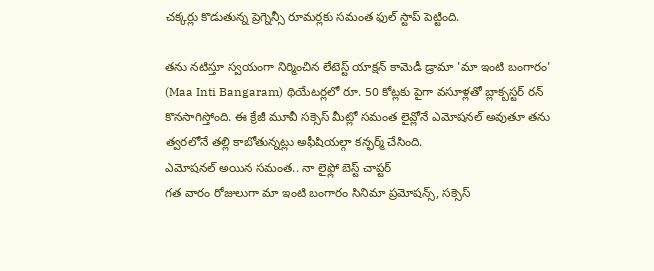చక్కర్లు కొడుతున్న ప్రెగ్నెన్సీ రూమర్లకు సమంత ఫుల్ స్టాప్ పెట్టింది.

తను నటిస్తూ స్వయంగా నిర్మించిన లేటెస్ట్ యాక్షన్ కామెడీ డ్రామా 'మా ఇంటి బంగారం' (Maa Inti Bangaram) థియేటర్లలో రూ. 50 కోట్లకు పైగా వసూళ్లతో బ్లాక్బస్టర్ రన్ కొనసాగిస్తోంది. ఈ క్రేజీ మూవీ సక్సెస్ మీట్లో సమంత లైవ్లోనే ఎమోషనల్ అవుతూ తను త్వరలోనే తల్లి కాబోతున్నట్లు అఫీషియల్గా కన్ఫర్మ్ చేసింది.
ఎమోషనల్ అయిన సమంత.. నా లైఫ్లో బెస్ట్ చాప్టర్
గత వారం రోజులుగా మా ఇంటి బంగారం సినిమా ప్రమోషన్స్, సక్సెస్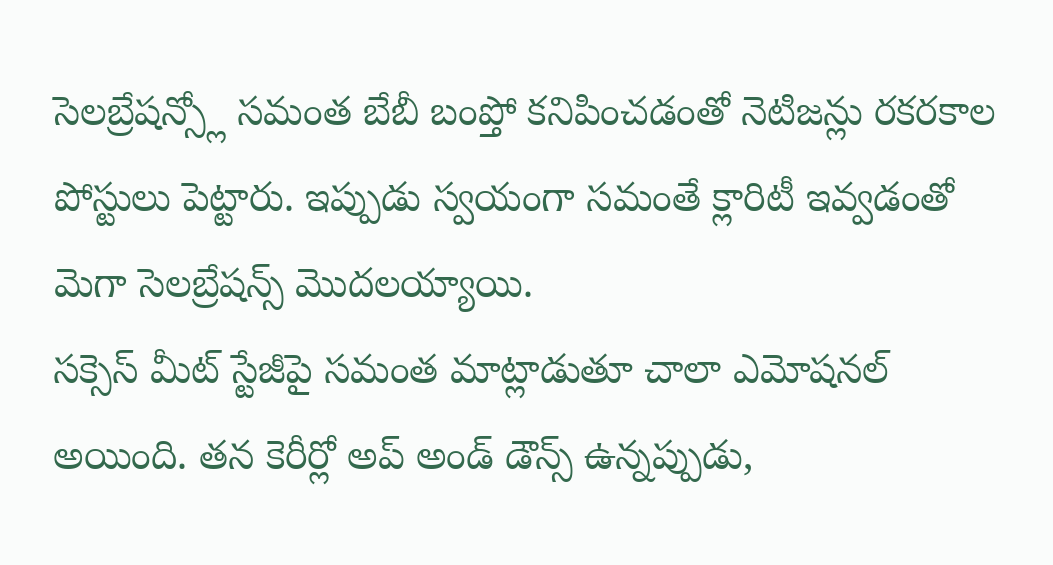సెలబ్రేషన్స్లో సమంత బేబీ బంప్తో కనిపించడంతో నెటిజన్లు రకరకాల పోస్టులు పెట్టారు. ఇప్పుడు స్వయంగా సమంతే క్లారిటీ ఇవ్వడంతో మెగా సెలబ్రేషన్స్ మొదలయ్యాయి.
సక్సెస్ మీట్ స్టేజీపై సమంత మాట్లాడుతూ చాలా ఎమోషనల్ అయింది. తన కెరీర్లో అప్ అండ్ డౌన్స్ ఉన్నప్పుడు,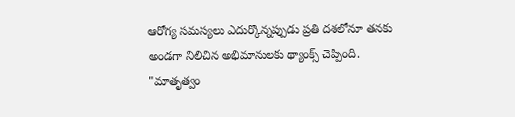ఆరోగ్య సమస్యలు ఎదుర్కొన్నప్పుడు ప్రతి దశలోనూ తనకు అండగా నిలిచిన అభిమానులకు థ్యాంక్స్ చెప్పింది.
"మాతృత్వం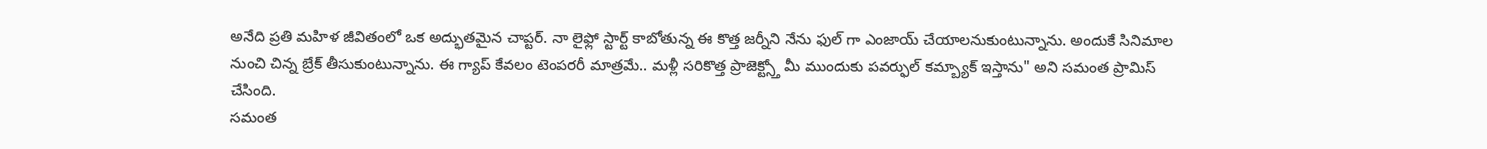అనేది ప్రతి మహిళ జీవితంలో ఒక అద్భుతమైన చాప్టర్. నా లైఫ్లో స్టార్ట్ కాబోతున్న ఈ కొత్త జర్నీని నేను ఫుల్ గా ఎంజాయ్ చేయాలనుకుంటున్నాను. అందుకే సినిమాల నుంచి చిన్న బ్రేక్ తీసుకుంటున్నాను. ఈ గ్యాప్ కేవలం టెంపరరీ మాత్రమే.. మళ్లీ సరికొత్త ప్రాజెక్ట్స్తో మీ ముందుకు పవర్ఫుల్ కమ్బ్యాక్ ఇస్తాను" అని సమంత ప్రామిస్ చేసింది.
సమంత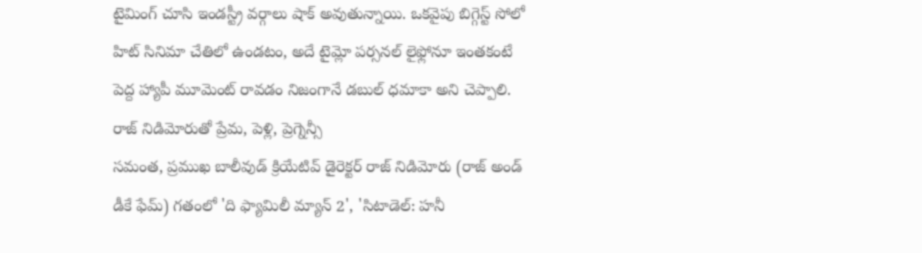టైమింగ్ చూసి ఇండస్ట్రీ వర్గాలు షాక్ అవుతున్నాయి. ఒకవైపు బిగ్గెస్ట్ సోలో హిట్ సినిమా చేతిలో ఉండటం, అదే టైమ్లో పర్సనల్ లైఫ్లోనూ ఇంతకంటే పెద్ద హ్యాపీ మూమెంట్ రావడం నిజంగానే డబుల్ ధమాకా అని చెప్పాలి.
రాజ్ నిడిమోరుతో ప్రేమ, పెళ్లి, ప్రెగ్నెన్సీ
సమంత, ప్రముఖ బాలీవుడ్ క్రియేటివ్ డైరెక్టర్ రాజ్ నిడిమోరు (రాజ్ అండ్ డీకే ఫేమ్) గతంలో 'ది ఫ్యామిలీ మ్యాన్ 2', 'సిటాడెల్: హనీ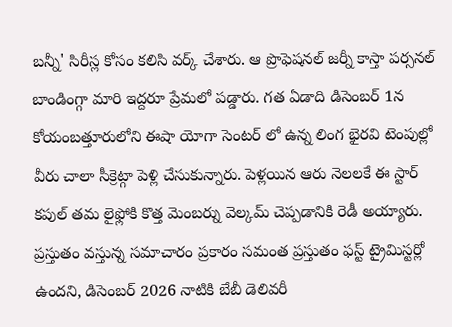బన్నీ' సిరీస్ల కోసం కలిసి వర్క్ చేశారు. ఆ ప్రొఫెషనల్ జర్నీ కాస్తా పర్సనల్ బాండింగ్గా మారి ఇద్దరూ ప్రేమలో పడ్డారు. గత ఏడాది డిసెంబర్ 1న కోయంబత్తూరులోని ఈషా యోగా సెంటర్ లో ఉన్న లింగ భైరవి టెంపుల్లో వీరు చాలా సీక్రెట్గా పెళ్లి చేసుకున్నారు. పెళ్లయిన ఆరు నెలలకే ఈ స్టార్ కపుల్ తమ లైఫ్లోకి కొత్త మెంబర్ను వెల్కమ్ చెప్పడానికి రెడీ అయ్యారు.
ప్రస్తుతం వస్తున్న సమాచారం ప్రకారం సమంత ప్రస్తుతం ఫస్ట్ ట్రైమిస్టర్లో ఉందని, డిసెంబర్ 2026 నాటికి బేబీ డెలివరీ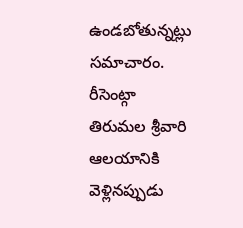ఉండబోతున్నట్లు సమాచారం. రీసెంట్గా తిరుమల శ్రీవారి ఆలయానికి వెళ్లినప్పుడు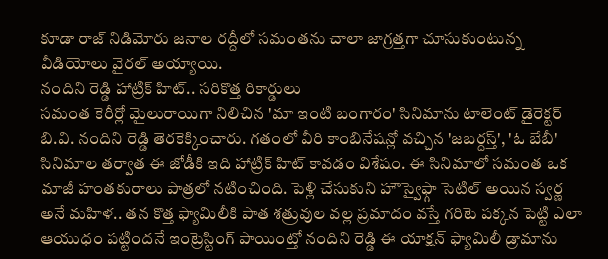కూడా రాజ్ నిడిమోరు జనాల రద్దీలో సమంతను చాలా జాగ్రత్తగా చూసుకుంటున్న వీడియోలు వైరల్ అయ్యాయి.
నందిని రెడ్డి హాట్రిక్ హిట్.. సరికొత్త రికార్డులు
సమంత కెరీర్లో మైలురాయిగా నిలిచిన 'మా ఇంటి బంగారం' సినిమాను టాలెంట్ డైరెక్టర్ బి.వి. నందిని రెడ్డి తెరకెక్కించారు. గతంలో వీరి కాంబినేషన్లో వచ్చిన 'జబర్దస్త్', 'ఓ బేబీ' సినిమాల తర్వాత ఈ జోడీకి ఇది హాట్రిక్ హిట్ కావడం విశేషం. ఈ సినిమాలో సమంత ఒక మాజీ హంతకురాలు పాత్రలో నటించింది. పెళ్లి చేసుకుని హౌస్వైఫ్గా సెటిల్ అయిన స్వర్ణ అనే మహిళ.. తన కొత్త ఫ్యామిలీకి పాత శత్రువుల వల్ల ప్రమాదం వస్తే గరిటె పక్కన పెట్టి ఎలా ఆయుధం పట్టిందనే ఇంట్రెస్టింగ్ పాయింట్తో నందిని రెడ్డి ఈ యాక్షన్ ఫ్యామిలీ డ్రామాను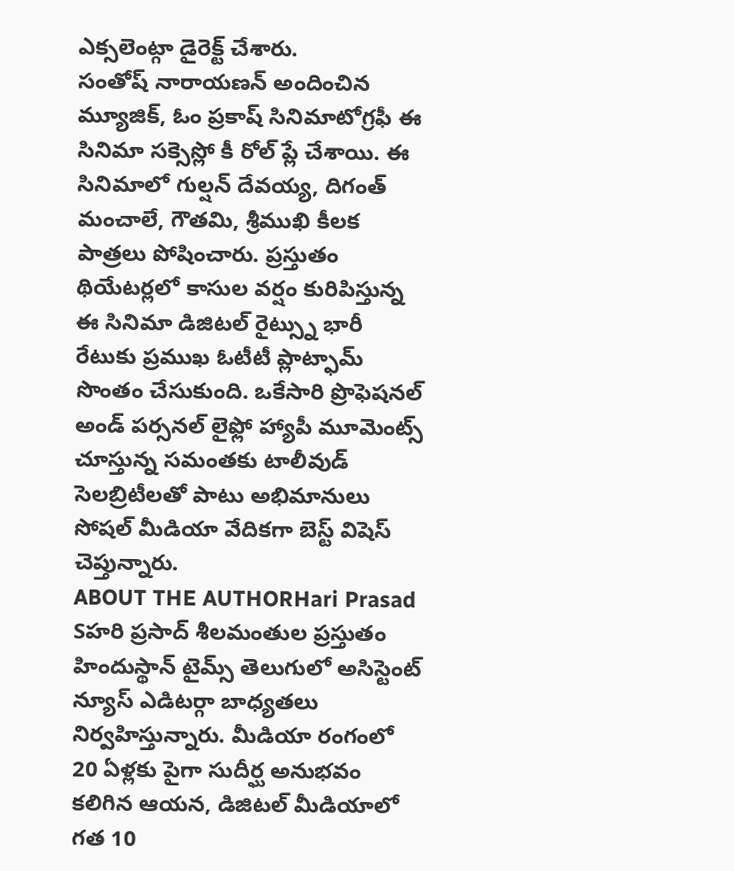ఎక్సలెంట్గా డైరెక్ట్ చేశారు.
సంతోష్ నారాయణన్ అందించిన మ్యూజిక్, ఓం ప్రకాష్ సినిమాటోగ్రఫీ ఈ సినిమా సక్సెస్లో కీ రోల్ ప్లే చేశాయి. ఈ సినిమాలో గుల్షన్ దేవయ్య, దిగంత్ మంచాలే, గౌతమి, శ్రీముఖి కీలక పాత్రలు పోషించారు. ప్రస్తుతం థియేటర్లలో కాసుల వర్షం కురిపిస్తున్న ఈ సినిమా డిజిటల్ రైట్స్ను భారీ రేటుకు ప్రముఖ ఓటీటీ ప్లాట్ఫామ్ సొంతం చేసుకుంది. ఒకేసారి ప్రొఫెషనల్ అండ్ పర్సనల్ లైఫ్లో హ్యాపీ మూమెంట్స్ చూస్తున్న సమంతకు టాలీవుడ్ సెలబ్రిటీలతో పాటు అభిమానులు సోషల్ మీడియా వేదికగా బెస్ట్ విషెస్ చెప్తున్నారు.
ABOUT THE AUTHORHari Prasad Sహరి ప్రసాద్ శీలమంతుల ప్రస్తుతం హిందుస్థాన్ టైమ్స్ తెలుగులో అసిస్టెంట్ న్యూస్ ఎడిటర్గా బాధ్యతలు నిర్వహిస్తున్నారు. మీడియా రంగంలో 20 ఏళ్లకు పైగా సుదీర్ఘ అనుభవం కలిగిన ఆయన, డిజిటల్ మీడియాలో గత 10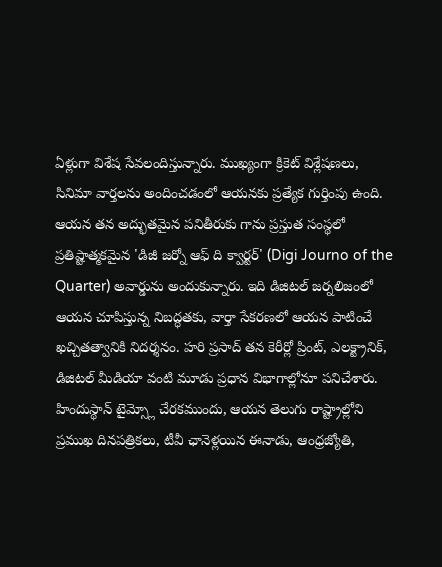ఏళ్లుగా విశేష సేవలందిస్తున్నారు. ముఖ్యంగా క్రికెట్ విశ్లేషణలు, సినిమా వార్తలను అందించడంలో ఆయనకు ప్రత్యేక గుర్తింపు ఉంది. ఆయన తన అద్భుతమైన పనితీరుకు గాను ప్రస్తుత సంస్థలో ప్రతిష్టాత్మకమైన 'డిజీ జర్నో ఆఫ్ ది క్వార్టర్' (Digi Journo of the Quarter) అవార్డును అందుకున్నారు. ఇది డిజిటల్ జర్నలిజంలో ఆయన చూపిస్తున్న నిబద్ధతకు, వార్తా సేకరణలో ఆయన పాటించే ఖచ్చితత్వానికి నిదర్శనం. హరి ప్రసాద్ తన కెరీర్లో ప్రింట్, ఎలక్ట్రానిక్, డిజిటల్ మీడియా వంటి మూడు ప్రధాన విభాగాల్లోనూ పనిచేశారు. హిందుస్థాన్ టైమ్స్లో చేరకముందు, ఆయన తెలుగు రాష్ట్రాల్లోని ప్రముఖ దినపత్రికలు, టీవీ ఛానెళ్లయిన ఈనాడు, ఆంధ్రజ్యోతి,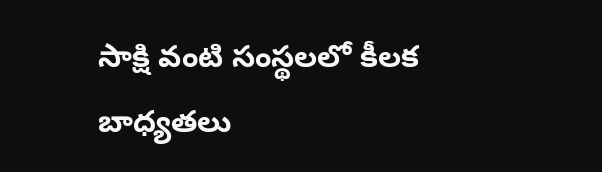సాక్షి వంటి సంస్థలలో కీలక బాధ్యతలు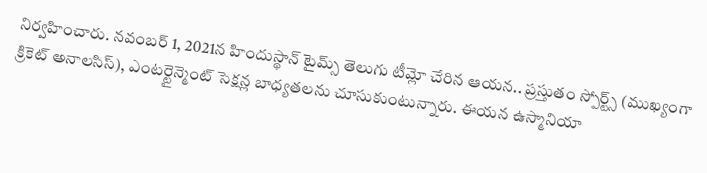నిర్వహించారు. నవంబర్ 1, 2021న హిందుస్థాన్ టైమ్స్ తెలుగు టీమ్లో చేరిన ఆయన.. ప్రస్తుతం స్పోర్ట్స్ (ముఖ్యంగా క్రికెట్ అనాలసిస్), ఎంటర్టైన్మెంట్ సెక్షన్ల బాధ్యతలను చూసుకుంటున్నారు. ఈయన ఉస్మానియా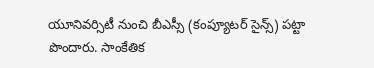యూనివర్సిటీ నుంచి బీఎస్సీ (కంప్యూటర్ సైన్స్) పట్టా పొందారు. సాంకేతిక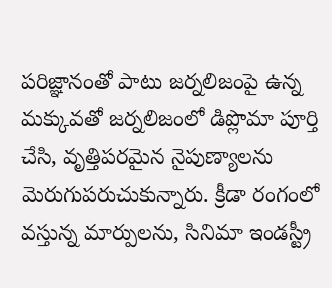పరిజ్ఞానంతో పాటు జర్నలిజంపై ఉన్న మక్కువతో జర్నలిజంలో డిప్లొమా పూర్తి చేసి, వృత్తిపరమైన నైపుణ్యాలను మెరుగుపరుచుకున్నారు. క్రీడా రంగంలో వస్తున్న మార్పులను, సినిమా ఇండస్ట్రీ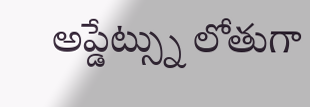అప్డేట్స్ను లోతుగా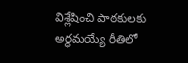విశ్లేషించి పాఠకులకు అర్థమయ్యే రీతిలో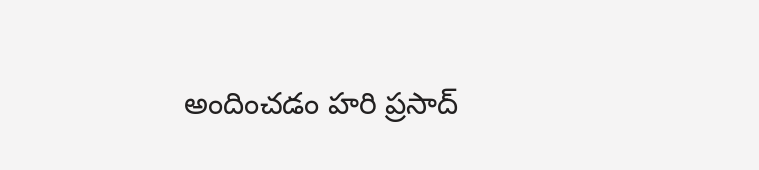అందించడం హరి ప్రసాద్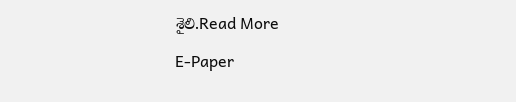శైలి.Read More

E-Paper